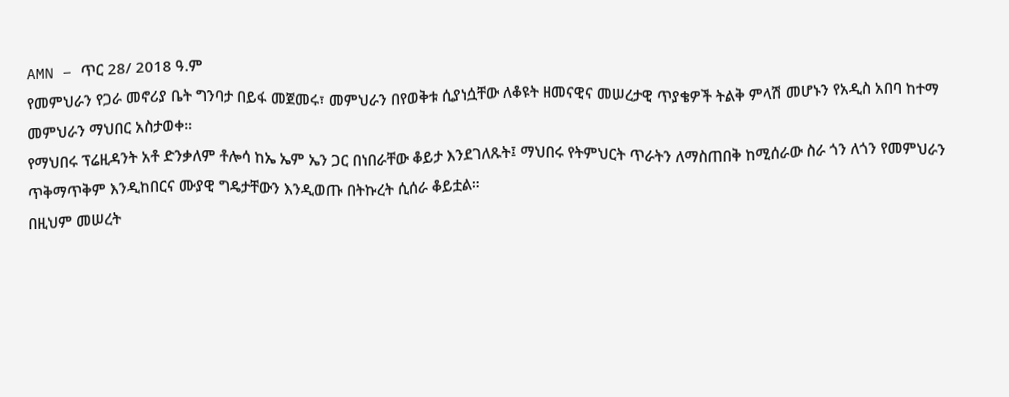AMN – ጥር 28/ 2018 ዓ.ም
የመምህራን የጋራ መኖሪያ ቤት ግንባታ በይፋ መጀመሩ፣ መምህራን በየወቅቱ ሲያነሷቸው ለቆዩት ዘመናዊና መሠረታዊ ጥያቄዎች ትልቅ ምላሽ መሆኑን የአዲስ አበባ ከተማ መምህራን ማህበር አስታወቀ።
የማህበሩ ፕሬዚዳንት አቶ ድንቃለም ቶሎሳ ከኤ ኤም ኤን ጋር በነበራቸው ቆይታ እንደገለጹት፤ ማህበሩ የትምህርት ጥራትን ለማስጠበቅ ከሚሰራው ስራ ጎን ለጎን የመምህራን ጥቅማጥቅም እንዲከበርና ሙያዊ ግዴታቸውን እንዲወጡ በትኩረት ሲሰራ ቆይቷል።
በዚህም መሠረት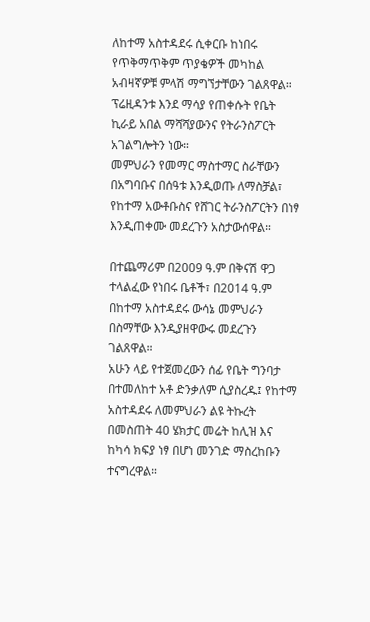ለከተማ አስተዳደሩ ሲቀርቡ ከነበሩ የጥቅማጥቅም ጥያቄዎች መካከል አብዛኛዎቹ ምላሽ ማግኘታቸውን ገልጸዋል።
ፕሬዚዳንቱ እንደ ማሳያ የጠቀሱት የቤት ኪራይ አበል ማሻሻያውንና የትራንስፖርት አገልግሎትን ነው።
መምህራን የመማር ማስተማር ስራቸውን በአግባቡና በሰዓቱ እንዲወጡ ለማስቻል፣ የከተማ አውቶቡስና የሸገር ትራንስፖርትን በነፃ እንዲጠቀሙ መደረጉን አስታውሰዋል።

በተጨማሪም በ2009 ዓ.ም በቅናሽ ዋጋ ተላልፈው የነበሩ ቤቶች፣ በ2014 ዓ.ም በከተማ አስተዳደሩ ውሳኔ መምህራን በስማቸው እንዲያዘዋውሩ መደረጉን ገልጸዋል።
አሁን ላይ የተጀመረውን ሰፊ የቤት ግንባታ በተመለከተ አቶ ድንቃለም ሲያስረዱ፤ የከተማ አስተዳደሩ ለመምህራን ልዩ ትኩረት በመስጠት 40 ሄክታር መሬት ከሊዝ እና ከካሳ ክፍያ ነፃ በሆነ መንገድ ማስረከቡን ተናግረዋል።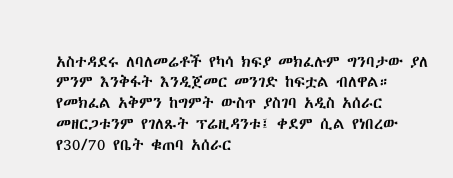አስተዳደሩ ለባለመሬቶች የካሳ ክፍያ መክፈሉም ግንባታው ያለ ምንም እንቅፋት እንዲጀመር መንገድ ከፍቷል ብለዋል።
የመክፈል አቅምን ከግምት ውስጥ ያስገባ አዲስ አሰራር መዘርጋቱንም የገለጹት ፕሬዚዳንቱ፤ ቀደም ሲል የነበረው የ30/70 የቤት ቁጠባ አሰራር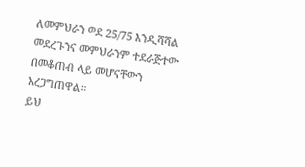ለመምህራን ወደ 25/75 እንዲሻሻል መደረጉንና መምህራንም ተደራጅተው በመቆጠብ ላይ መሆናቸውን አረጋግጠዋል።
ይህ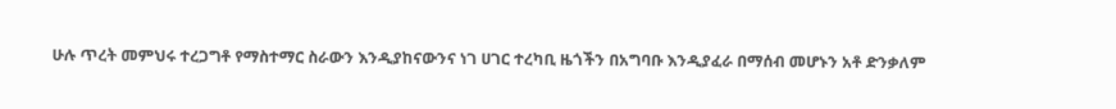ሁሉ ጥረት መምህሩ ተረጋግቶ የማስተማር ስራውን እንዲያከናውንና ነገ ሀገር ተረካቢ ዜጎችን በአግባቡ እንዲያፈራ በማሰብ መሆኑን አቶ ድንቃለም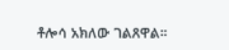ቶሎሳ አክለው ገልጸዋል።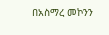በአስማረ መኮንን